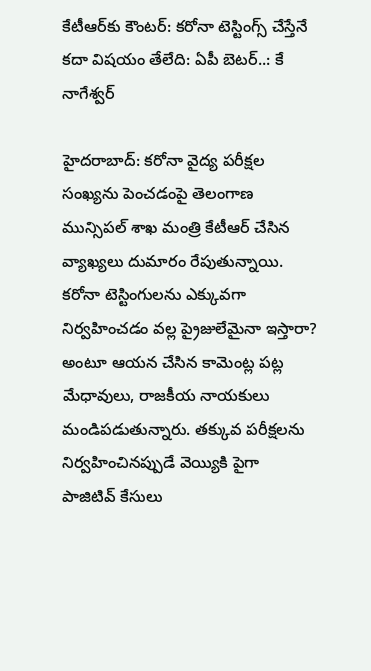కేటీఆర్‌కు కౌంటర్: కరోనా టెస్టింగ్స్ చేస్తేనే కదా విషయం తేలేది: ఏపీ బెటర్..: కే నాగేశ్వర్

హైదరాబాద్: కరోనా వైద్య పరీక్షల సంఖ్యను పెంచడంపై తెలంగాణ మున్సిపల్ శాఖ మంత్రి కేటీఆర్ చేసిన వ్యాఖ్యలు దుమారం రేపుతున్నాయి. కరోనా టెస్టింగులను ఎక్కువగా నిర్వహించడం వల్ల ప్రైజులేమైనా ఇస్తారా? అంటూ ఆయన చేసిన కామెంట్ల పట్ల మేధావులు, రాజకీయ నాయకులు మండిపడుతున్నారు. తక్కువ పరీక్షలను నిర్వహించినప్పుడే వెయ్యికి పైగా పాజిటివ్ కేసులు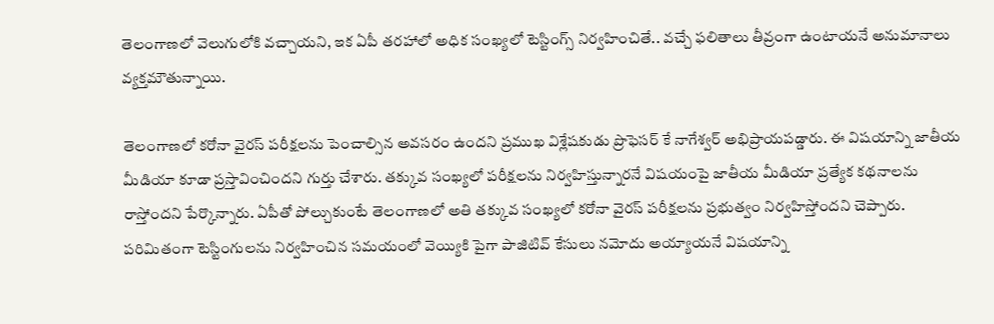తెలంగాణలో వెలుగులోకి వచ్చాయని, ఇక ఏపీ తరహాలో అధిక సంఖ్యలో టెస్టింగ్స్ నిర్వహించితే.. వచ్చే ఫలితాలు తీవ్రంగా ఉంటాయనే అనుమానాలు వ్యక్తమౌతున్నాయి.

తెలంగాణలో కరోనా వైరస్ పరీక్షలను పెంచాల్సిన అవసరం ఉందని ప్రముఖ విశ్లేషకుడు ప్రొఫెసర్ కే నాగేశ్వర్ అభిప్రాయపడ్డారు. ఈ విషయాన్ని జాతీయ మీడియా కూడా ప్రస్తావించిందని గుర్తు చేశారు. తక్కువ సంఖ్యలో పరీక్షలను నిర్వహిస్తున్నారనే విషయంపై జాతీయ మీడియా ప్రత్యేక కథనాలను రాస్తోందని పేర్కొన్నారు. ఏపీతో పోల్చుకుంటే తెలంగాణలో అతి తక్కువ సంఖ్యలో కరోనా వైరస్ పరీక్షలను ప్రభుత్వం నిర్వహిస్తోందని చెప్పారు. పరిమితంగా టెస్టింగులను నిర్వహించిన సమయంలో వెయ్యికి పైగా పాజిటివ్ కేసులు నమోదు అయ్యాయనే విషయాన్ని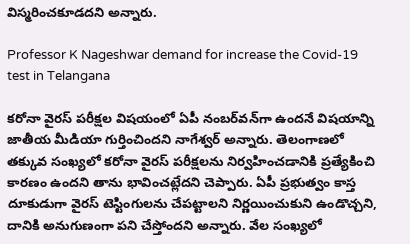విస్మరించకూడదని అన్నారు.

Professor K Nageshwar demand for increase the Covid-19 test in Telangana

కరోనా వైరస్ పరీక్షల విషయంలో ఏపీ నంబర్‌వన్‌గా ఉందనే విషయాన్ని జాతీయ మీడియా గుర్తించిందని నాగేశ్వర్ అన్నారు. తెలంగాణలో తక్కువ సంఖ్యలో కరోనా వైరస్ పరీక్షలను నిర్వహించడానికి ప్రత్యేకించి కారణం ఉందని తాను భావించట్లేదని చెప్పారు. ఏపీ ప్రభుత్వం కాస్త దూకుడుగా వైరస్ టెస్టింగులను చేపట్టాలని నిర్ణయించుకుని ఉండొచ్చని, దానికి అనుగుణంగా పని చేస్తోందని అన్నారు. వేల సంఖ్యలో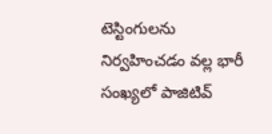టెస్టింగులను నిర్వహించడం వల్ల భారీ సంఖ్యలో పాజిటివ్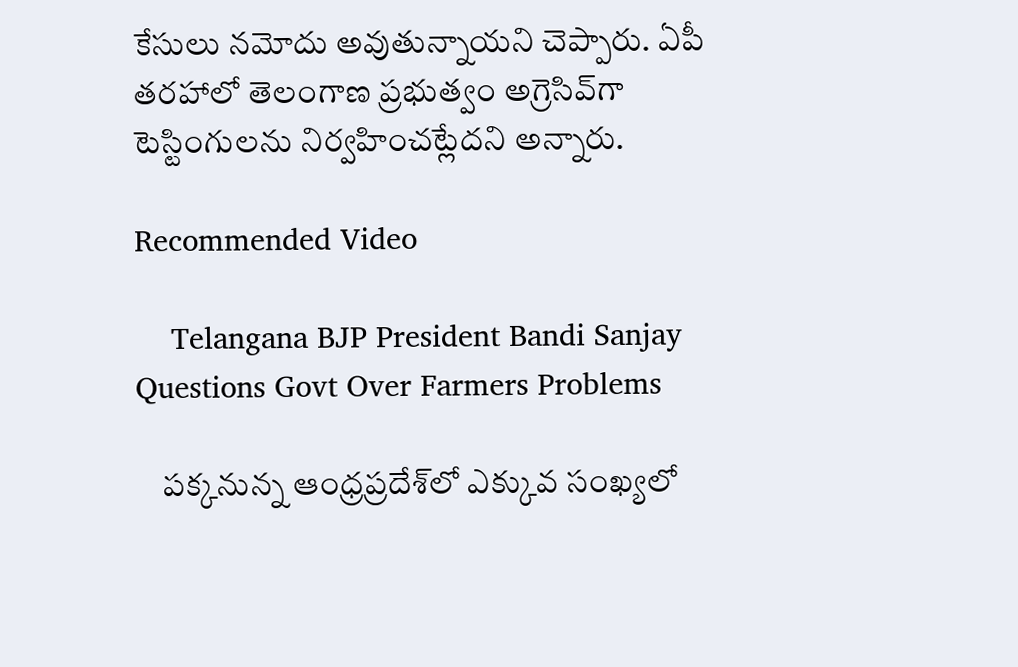కేసులు నమోదు అవుతున్నాయని చెప్పారు. ఏపీ తరహాలో తెలంగాణ ప్రభుత్వం అగ్రెసివ్‌గా టెస్టింగులను నిర్వహించట్లేదని అన్నారు.

Recommended Video

    Telangana BJP President Bandi Sanjay Questions Govt Over Farmers Problems

    పక్కనున్న ఆంధ్రప్రదేశ్‌లో ఎక్కువ సంఖ్యలో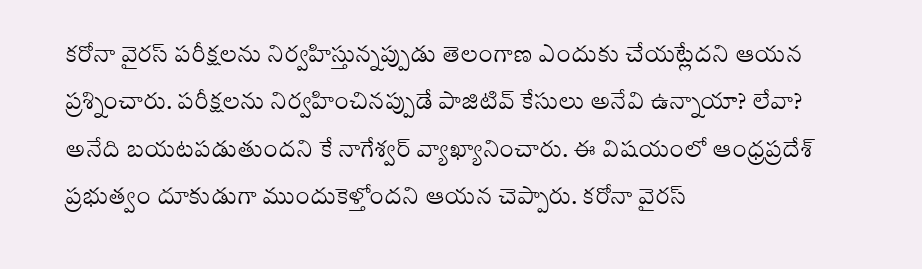కరోనా వైరస్ పరీక్షలను నిర్వహిస్తున్నప్పుడు తెలంగాణ ఎందుకు చేయట్లేదని ఆయన ప్రశ్నించారు. పరీక్షలను నిర్వహించినప్పుడే పాజిటివ్ కేసులు అనేవి ఉన్నాయా? లేవా? అనేది బయటపడుతుందని కే నాగేశ్వర్ వ్యాఖ్యానించారు. ఈ విషయంలో ఆంధ్రప్రదేశ్ ప్రభుత్వం దూకుడుగా ముందుకెళ్తోందని ఆయన చెప్పారు. కరోనా వైరస్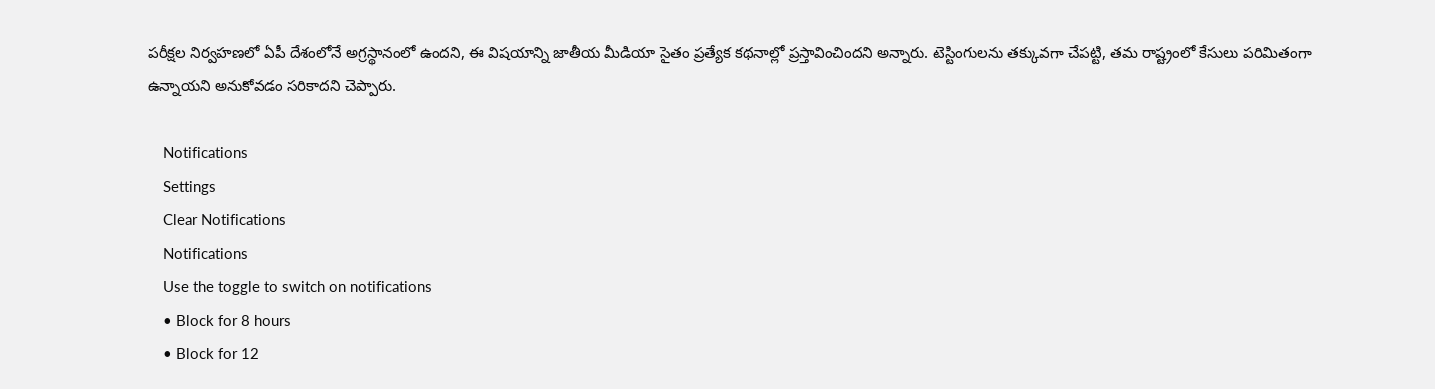పరీక్షల నిర్వహణలో ఏపీ దేశంలోనే అగ్రస్థానంలో ఉందని, ఈ విషయాన్ని జాతీయ మీడియా సైతం ప్రత్యేక కథనాల్లో ప్రస్తావించిందని అన్నారు. టెస్టింగులను తక్కువగా చేపట్టి, తమ రాష్ట్రంలో కేసులు పరిమితంగా ఉన్నాయని అనుకోవడం సరికాదని చెప్పారు.

    Notifications
    Settings
    Clear Notifications
    Notifications
    Use the toggle to switch on notifications
    • Block for 8 hours
    • Block for 12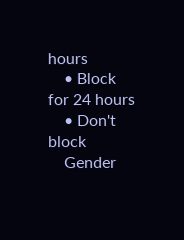hours
    • Block for 24 hours
    • Don't block
    Gender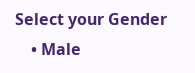Select your Gender
    • Male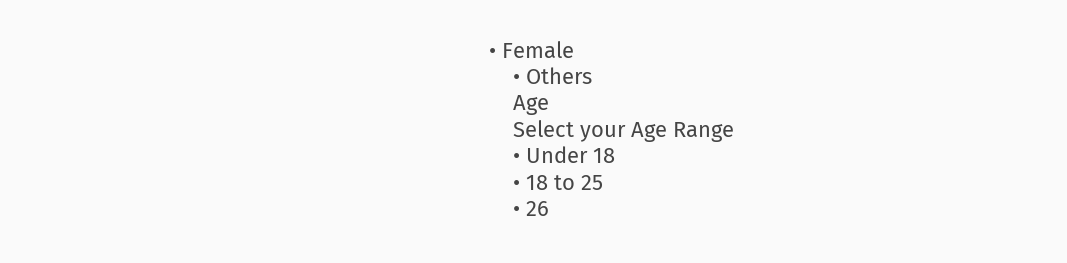• Female
    • Others
    Age
    Select your Age Range
    • Under 18
    • 18 to 25
    • 26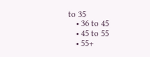to 35
    • 36 to 45
    • 45 to 55
    • 55+